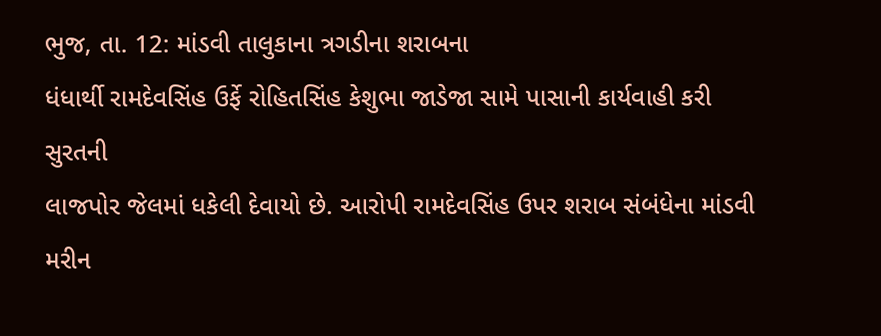ભુજ, તા. 12: માંડવી તાલુકાના ત્રગડીના શરાબના
ધંધાર્થી રામદેવસિંહ ઉર્ફે રોહિતસિંહ કેશુભા જાડેજા સામે પાસાની કાર્યવાહી કરી સુરતની
લાજપોર જેલમાં ધકેલી દેવાયો છે. આરોપી રામદેવસિંહ ઉપર શરાબ સંબંધેના માંડવી મરીન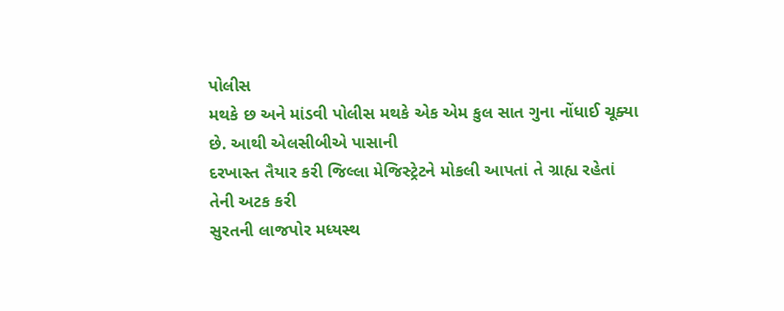પોલીસ
મથકે છ અને માંડવી પોલીસ મથકે એક એમ કુલ સાત ગુના નોંધાઈ ચૂક્યા છે. આથી એલસીબીએ પાસાની
દરખાસ્ત તૈયાર કરી જિલ્લા મેજિસ્ટ્રેટને મોકલી આપતાં તે ગ્રાહ્ય રહેતાં તેની અટક કરી
સુરતની લાજપોર મધ્યસ્થ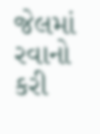જેલમાં રવાનો કરી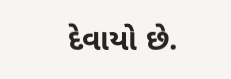દેવાયો છે.